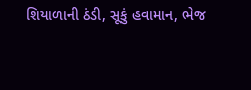શિયાળાની ઠંડી, સૂકું હવામાન, ભેજ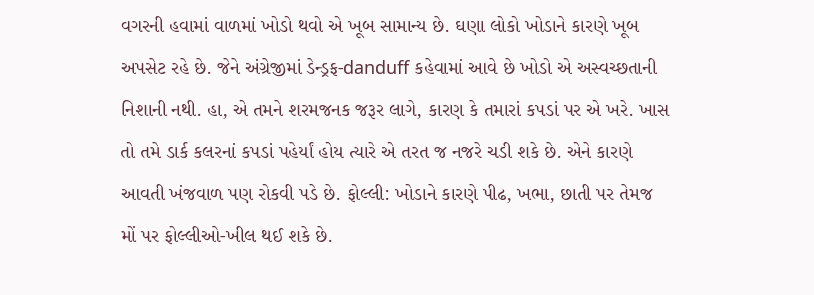વગરની હવામાં વાળમાં ખોડો થવો એ ખૂબ સામાન્ય છે. ઘણા લોકો ખોડાને કારણે ખૂબ અપસેટ રહે છે. જેને અંગ્રેજીમાં ડેન્ડ્રફ-danduff કહેવામાં આવે છે ખોડો એ અસ્વચ્છતાની નિશાની નથી. હા, એ તમને શરમજનક જરૂર લાગે, કારણ કે તમારાં કપડાં પર એ ખરે. ખાસ તો તમે ડાર્ક કલરનાં કપડાં પહેર્યાં હોય ત્યારે એ તરત જ નજરે ચડી શકે છે. એને કારણે આવતી ખંજવાળ પણ રોકવી પડે છે. ફોલ્લી: ખોડાને કારણે પીઢ, ખભા, છાતી પર તેમજ મોં પર ફોલ્લીઓ-ખીલ થઈ શકે છે.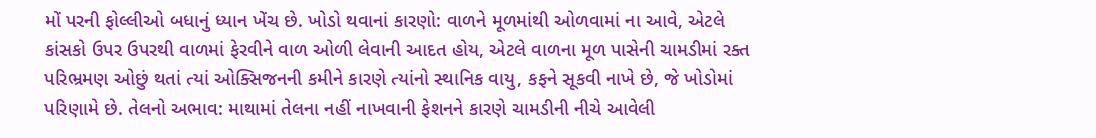મોં પરની ફોલ્લીઓ બધાનું ધ્યાન ખેંચ છે. ખોડો થવાનાં કારણો: વાળને મૂળમાંથી ઓળવામાં ના આવે, એટલે કાંસકો ઉપર ઉપરથી વાળમાં ફેરવીને વાળ ઓળી લેવાની આદત હોય, એટલે વાળના મૂળ પાસેની ચામડીમાં રક્ત પરિભ્રમણ ઓછું થતાં ત્યાં ઓક્સિજનની કમીને કારણે ત્યાંનો સ્થાનિક વાયુ, કફને સૂકવી નાખે છે, જે ખોડોમાં પરિણામે છે. તેલનો અભાવ: માથામાં તેલના નહીં નાખવાની ફેશનને કારણે ચામડીની નીચે આવેલી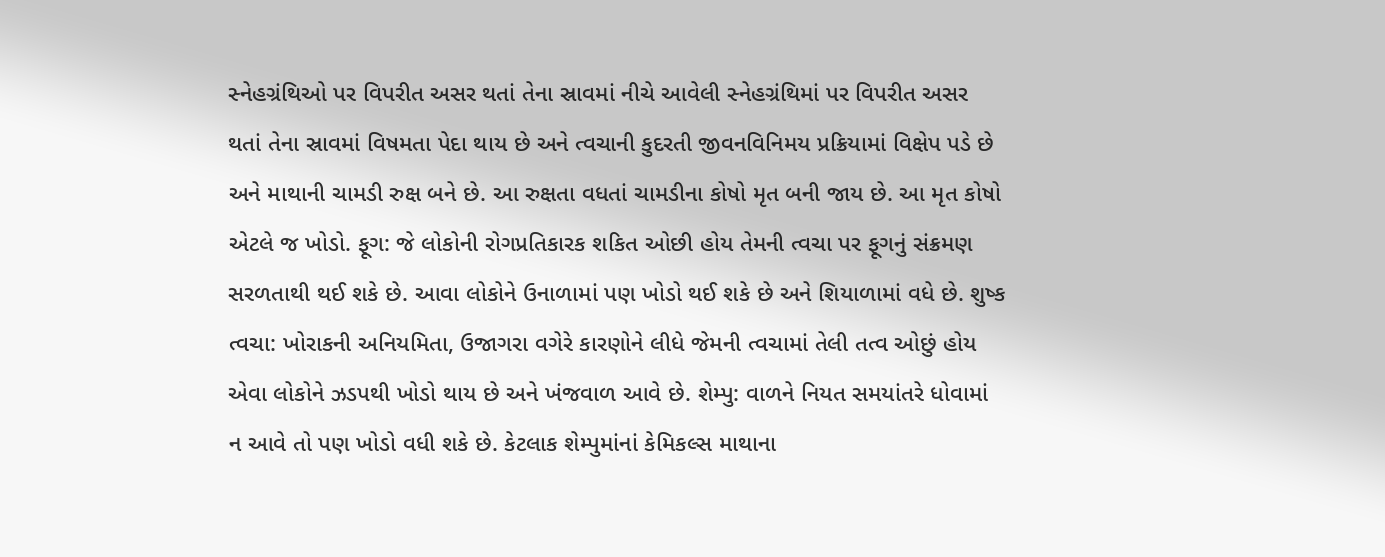સ્નેહગ્રંથિઓ પર વિપરીત અસર થતાં તેના સ્રાવમાં નીચે આવેલી સ્નેહગ્રંથિમાં પર વિપરીત અસર થતાં તેના સ્રાવમાં વિષમતા પેદા થાય છે અને ત્વચાની કુદરતી જીવનવિનિમય પ્રક્રિયામાં વિક્ષેપ પડે છે અને માથાની ચામડી રુક્ષ બને છે. આ રુક્ષતા વધતાં ચામડીના કોષો મૃત બની જાય છે. આ મૃત કોષો એટલે જ ખોડો. ફૂગ: જે લોકોની રોગપ્રતિકારક શકિત ઓછી હોય તેમની ત્વચા પર ફૂગનું સંક્રમણ સરળતાથી થઈ શકે છે. આવા લોકોને ઉનાળામાં પણ ખોડો થઈ શકે છે અને શિયાળામાં વધે છે. શુષ્ક ત્વચા: ખોરાકની અનિયમિતા, ઉજાગરા વગેરે કારણોને લીધે જેમની ત્વચામાં તેલી તત્વ ઓછું હોય એવા લોકોને ઝડપથી ખોડો થાય છે અને ખંજવાળ આવે છે. શેમ્પુ: વાળને નિયત સમયાંતરે ધોવામાં ન આવે તો પણ ખોડો વધી શકે છે. કેટલાક શેમ્પુમાંનાં કેમિકલ્સ માથાના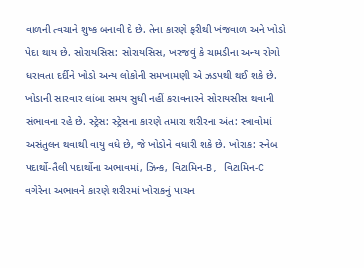વાળની ત્વચાને શુષ્ક બનાવી દે છે. તેના કારણે ફરીથી ખંજવાળ અને ખોડો પેદા થાય છે. સોરાયસિસ: સોરાયસિસ, ખરજવું કે ચામડીના અન્ય રોગો ધરાવતા દર્દીને ખોડો અન્ય લોકોની સમખામણી એ ઝડપથી થઈ શકે છે. ખોડાની સારવાર લાંબા સમય સુધી નહીં કરાવનારને સોરાયસીસ થવાની સંભાવના રહે છે. સ્ટ્રેસ: સ્ટ્રેસના કારણે તમારા શરીરના અંત: સ્ત્રાવોમાં અસંતુલન થવાથી વાયુ વધે છે, જે ખોડોને વધારી શકે છે. ખોરાક: સ્નેબ પદાર્થો-તૈલી પદાર્થોના અભાવમાં, ઝિન્ક, વિટામિન-B, વિટામિન-C વગેરેના અભાવને કારણે શરીરમાં ખોરાકનું પાચન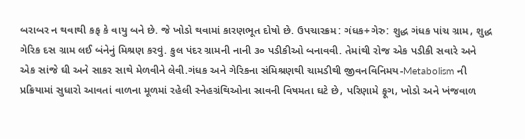બરાબર ન થવાથી કફ કે વાયુ બને છે. જે ખોડો થવામાં કારણભૂત દોષો છે. ઉપચારક્રમ: ગંધક+ગેરુ: શુદ્ધ ગંધક પાંચ ગ્રામ, શુદ્ધ ગેરિક દસ ગ્રામ લઈ બંનેનું મિશ્રણ કરવું. કુલ પંદર ગ્રામની નાની ૩૦ પડીકીઓ બનાવવી. તેમાંથી રોજ એક પડીકી સવારે અને એક સાંજે ઘી અને સાકર સાથે મેળવીને લેવી.ગંધક અને ગેરિકના સંમિશ્રણથી ચામડીથી જીવનવિનિમય-Metabolism ની પ્રક્રિયામાં સુધારો આવતાં વાળના મૂળમાં રહેલી સ્નેહગ્રંથિઓના સ્રાવની વિષમતા ઘટે છે, પરિણામે ફૂગ, ખોડો અને ખંજવાળ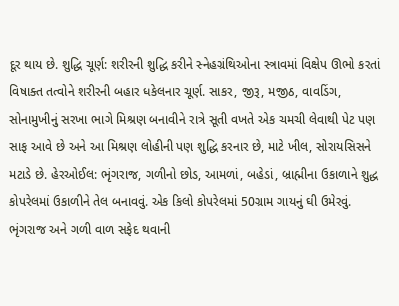દૂર થાય છે. શુદ્ધિ ચૂર્ણ: શરીરની શુદ્ધિ કરીને સ્નેહગ્રંથિઓના સ્ત્રાવમાં વિક્ષેપ ઊભો કરતાં વિષાક્ત તત્વોને શરીરની બહાર ધકેલનાર ચૂર્ણ. સાકર, જીરૂ, મજીઠ, વાવડિંગ, સોનામુખીનું સરખા ભાગે મિશ્રણ બનાવીને રાત્રે સૂતી વખતે એક ચમચી લેવાથી પેટ પણ સાફ આવે છે અને આ મિશ્રણ લોહીની પણ શુદ્ધિ કરનાર છે, માટે ખીલ, સોરાયસિસને મટાડે છે. હેરઓઈલ: ભૃંગરાજ, ગળીનો છોડ, આમળાં, બહેડાં, બ્રાહ્મીના ઉકાળાને શુદ્ધ કોપરેલમાં ઉકાળીને તેલ બનાવવું. એક કિલો કોપરેલમાં 50ગ્રામ ગાયનું ઘી ઉમેરવું. ભૃંગરાજ અને ગળી વાળ સફેદ થવાની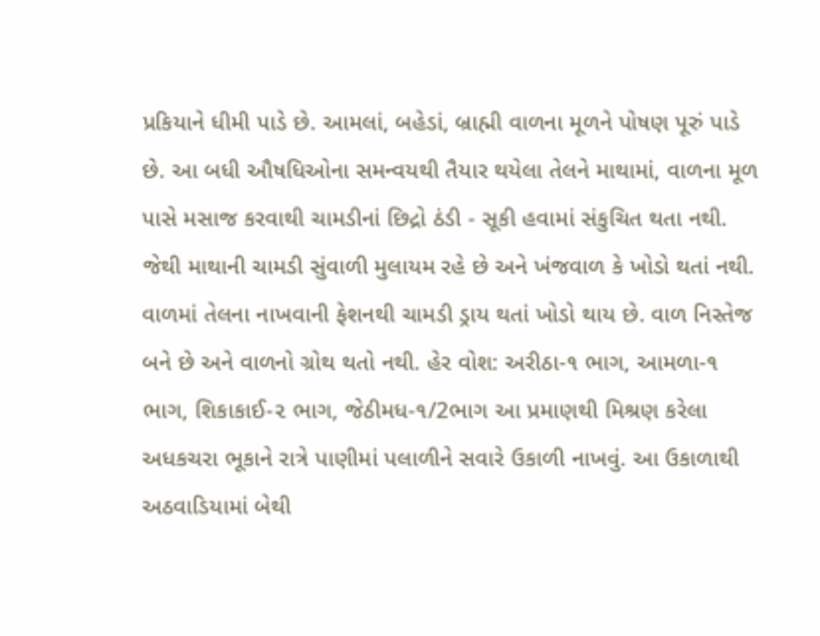પ્રકિયાને ધીમી પાડે છે. આમલાં, બહેડાં, બ્રાહ્મી વાળના મૂળને પોષણ પૂરું પાડે છે. આ બધી ઔષધિઓના સમન્વયથી તૈયાર થયેલા તેલને માથામાં, વાળના મૂળ પાસે મસાજ કરવાથી ચામડીનાં છિદ્રો ઠંડી - સૂકી હવામાં સંકુચિત થતા નથી. જેથી માથાની ચામડી સુંવાળી મુલાયમ રહે છે અને ખંજવાળ કે ખોડો થતાં નથી. વાળમાં તેલના નાખવાની ફેશનથી ચામડી ડ્રાય થતાં ખોડો થાય છે. વાળ નિસ્તેજ બને છે અને વાળનો ગ્રોથ થતો નથી. હેર વોશ: અરીઠા-૧ ભાગ, આમળા-૧ ભાગ, શિકાકાઈ-૨ ભાગ, જેઠીમધ-૧/2ભાગ આ પ્રમાણથી મિશ્રણ કરેલા અધકચરા ભૂકાને રાત્રે પાણીમાં પલાળીને સવારે ઉકાળી નાખવું. આ ઉકાળાથી અઠવાડિયામાં બેથી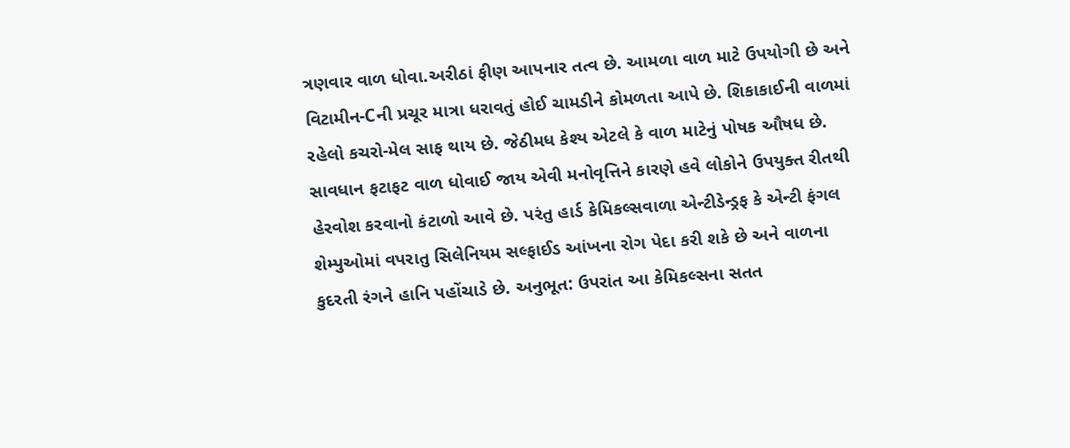ત્રણવાર વાળ ધોવા.અરીઠાં ફીણ આપનાર તત્વ છે. આમળા વાળ માટે ઉપયોગી છે અને વિટામીન-Cની પ્રચૂર માત્રા ધરાવતું હોઈ ચામડીને કોમળતા આપે છે. શિકાકાઈની વાળમાં રહેલો કચરો-મેલ સાફ થાય છે. જેઠીમધ કેશ્ય એટલે કે વાળ માટેનું પોષક ઔષધ છે. સાવધાન ફટાફટ વાળ ધોવાઈ જાય એવી મનોવૃત્તિને કારણે હવે લોકોને ઉપયુક્ત રીતથી હેરવોશ કરવાનો કંટાળો આવે છે. પરંતુ હાર્ડ કેમિકલ્સવાળા એન્ટીડેન્ડ્રફ કે એન્ટી ફંગલ શેમ્પુઓમાં વપરાતુ સિલેનિયમ સલ્ફાઈડ આંખના રોગ પેદા કરી શકે છે અને વાળના કુદરતી રંગને હાનિ પહોંચાડે છે. અનુભૂત: ઉપરાંત આ કેમિકલ્સના સતત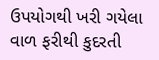ઉપયોગથી ખરી ગયેલા વાળ ફરીથી કુદરતી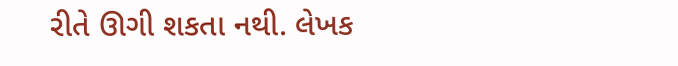રીતે ઊગી શકતા નથી. લેખક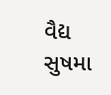વૈદ્ય સુષમા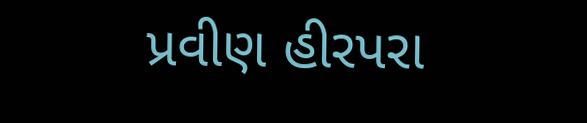પ્રવીણ હીરપરા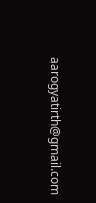aarogyatirth@gmail.com